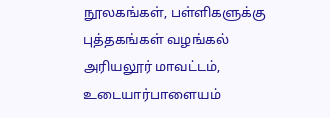நூலகங்கள், பள்ளிகளுக்கு புத்தகங்கள் வழங்கல்
அரியலூர் மாவட்டம், உடையார்பாளையம்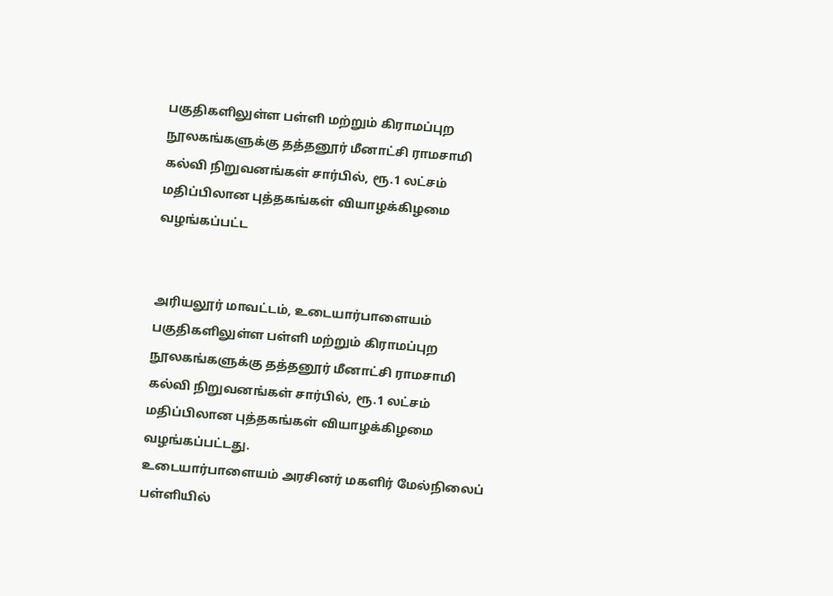பகுதிகளிலுள்ள பள்ளி மற்றும் கிராமப்புற நூலகங்களுக்கு தத்தனூர் மீனாட்சி ராமசாமி கல்வி நிறுவனங்கள் சார்பில், ரூ.1 லட்சம் மதிப்பிலான புத்தகங்கள் வியாழக்கிழமை வழங்கப்பட்ட


அரியலூர் மாவட்டம், உடையார்பாளையம் பகுதிகளிலுள்ள பள்ளி மற்றும் கிராமப்புற நூலகங்களுக்கு தத்தனூர் மீனாட்சி ராமசாமி கல்வி நிறுவனங்கள் சார்பில், ரூ.1 லட்சம் மதிப்பிலான புத்தகங்கள் வியாழக்கிழமை வழங்கப்பட்டது.
உடையார்பாளையம் அரசினர் மகளிர் மேல்நிலைப் பள்ளியில்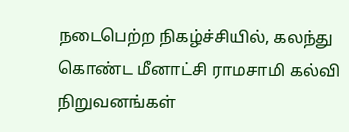நடைபெற்ற நிகழ்ச்சியில், கலந்து கொண்ட மீனாட்சி ராமசாமி கல்வி நிறுவனங்கள்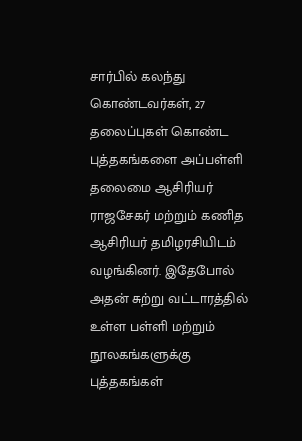சார்பில் கலந்து கொண்டவர்கள், 27 தலைப்புகள் கொண்ட புத்தகங்களை அப்பள்ளி தலைமை ஆசிரியர் ராஜசேகர் மற்றும் கணித ஆசிரியர் தமிழரசியிடம் வழங்கினர். இதேபோல் அதன் சுற்று வட்டாரத்தில் உள்ள பள்ளி மற்றும் நூலகங்களுக்கு புத்தகங்கள்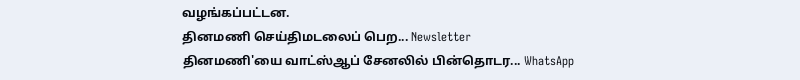வழங்கப்பட்டன.
தினமணி செய்திமடலைப் பெற... Newsletter
தினமணி'யை வாட்ஸ்ஆப் சேனலில் பின்தொடர... WhatsApp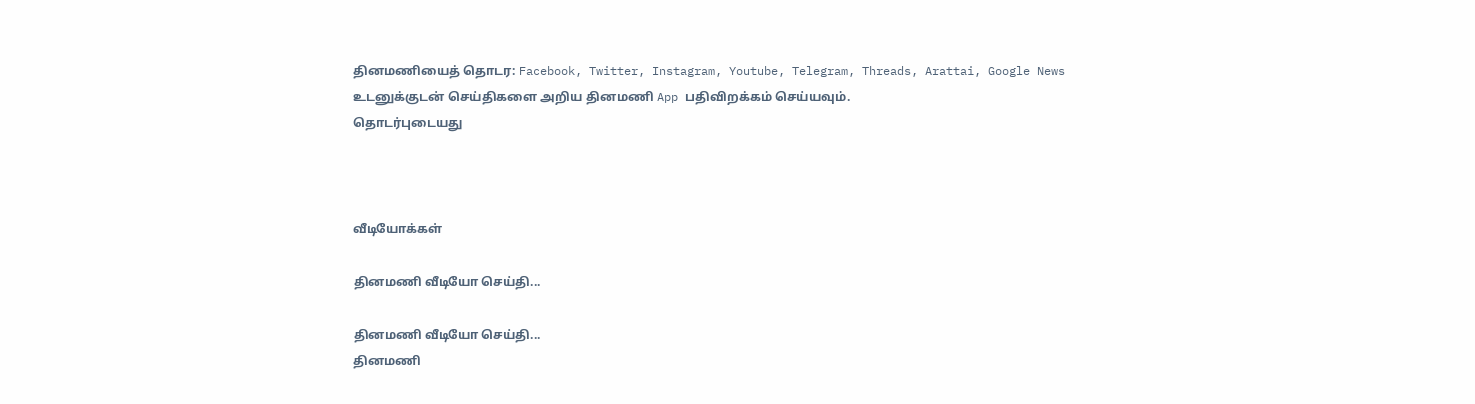தினமணியைத் தொடர: Facebook, Twitter, Instagram, Youtube, Telegram, Threads, Arattai, Google News
உடனுக்குடன் செய்திகளை அறிய தினமணி App பதிவிறக்கம் செய்யவும்.
தொடர்புடையது



வீடியோக்கள்

தினமணி வீடியோ செய்தி...

தினமணி வீடியோ செய்தி...
தினமணி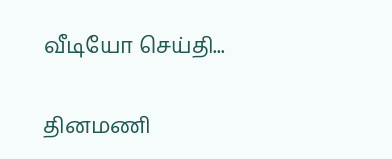வீடியோ செய்தி...

தினமணி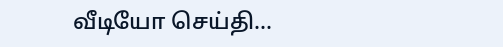வீடியோ செய்தி...